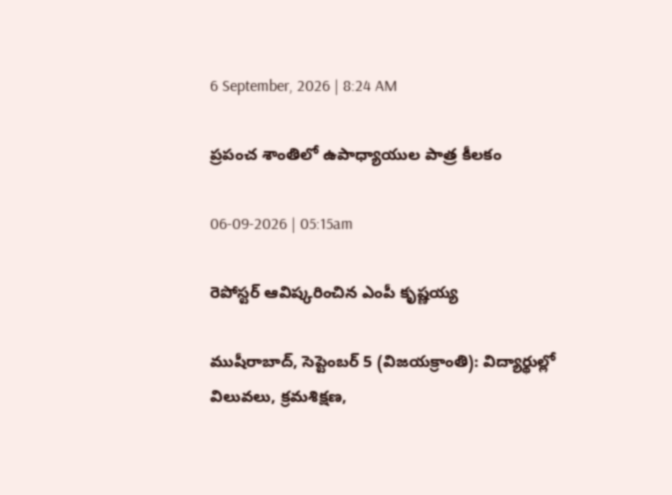6 September, 2026 | 8:24 AM

ప్రపంచ శాంతిలో ఉపాధ్యాయుల పాత్ర కీలకం

06-09-2026 | 05:15am

రెపోస్టర్ ఆవిష్కరించిన ఎంపీ కృష్ణయ్య

ముషీరాబాద్, సెప్టెంబర్ 5 (విజయక్రాంతి): విద్యార్థుల్లో విలువలు, క్రమశిక్షణ,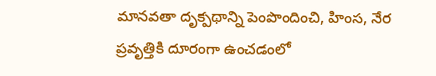మానవతా దృక్పథాన్ని పెంపొందించి, హింస, నేర ప్రవృత్తికి దూరంగా ఉంచడంలో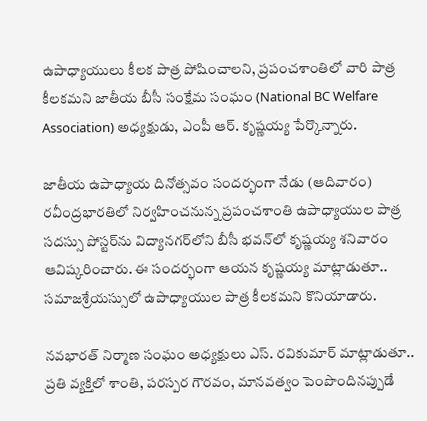ఉపాధ్యాయులు కీలక పాత్ర పోషించాలని, ప్రపంచశాంతిలో వారి పాత్ర కీలకమని జాతీయ బీసీ సంక్షేమ సంఘం (National BC Welfare Association) అధ్యక్షుడు, ఎంపీ ఆర్. కృష్ణయ్య పేర్కొన్నారు.

జాతీయ ఉపాధ్యాయ దినోత్సవం సందర్భంగా నేడు (ఆదివారం) రవీంద్రభారతిలో నిర్వహించనున్న ప్రపంచశాంతి ఉపాధ్యాయుల పాత్ర సదస్సు పోస్టర్‌ను విద్యానగర్‌లోని బీసీ భవన్‌లో కృష్ణయ్య శనివారం ఆవిష్కరించారు. ఈ సందర్భంగా ఆయన కృష్ణయ్య మాట్లాడుతూ.. సమాజశ్రేయస్సులో ఉపాధ్యాయుల పాత్ర కీలకమని కొనియాడారు.

నవభారత్ నిర్మాణ సంఘం అధ్యక్షులు ఎస్. రవికుమార్ మాట్లాడుతూ.. ప్రతి వ్యక్తిలో శాంతి, పరస్పర గౌరవం, మానవత్వం పెంపొందినప్పుడే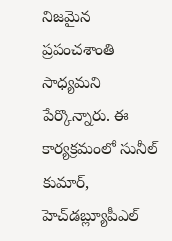నిజమైన ప్రపంచశాంతి సాధ్యమని పేర్కొన్నారు. ఈ కార్యక్రమంలో సునీల్ కుమార్, హెచ్‌డబ్ల్యూపీఎల్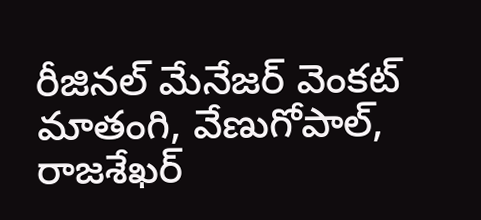రీజినల్ మేనేజర్ వెంకట్ మాతంగి, వేణుగోపాల్, రాజశేఖర్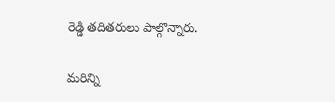రెడ్డి తదితరులు పాల్గొన్నారు.

మరిన్ని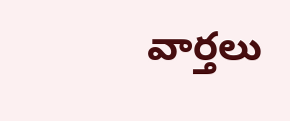వార్తలు